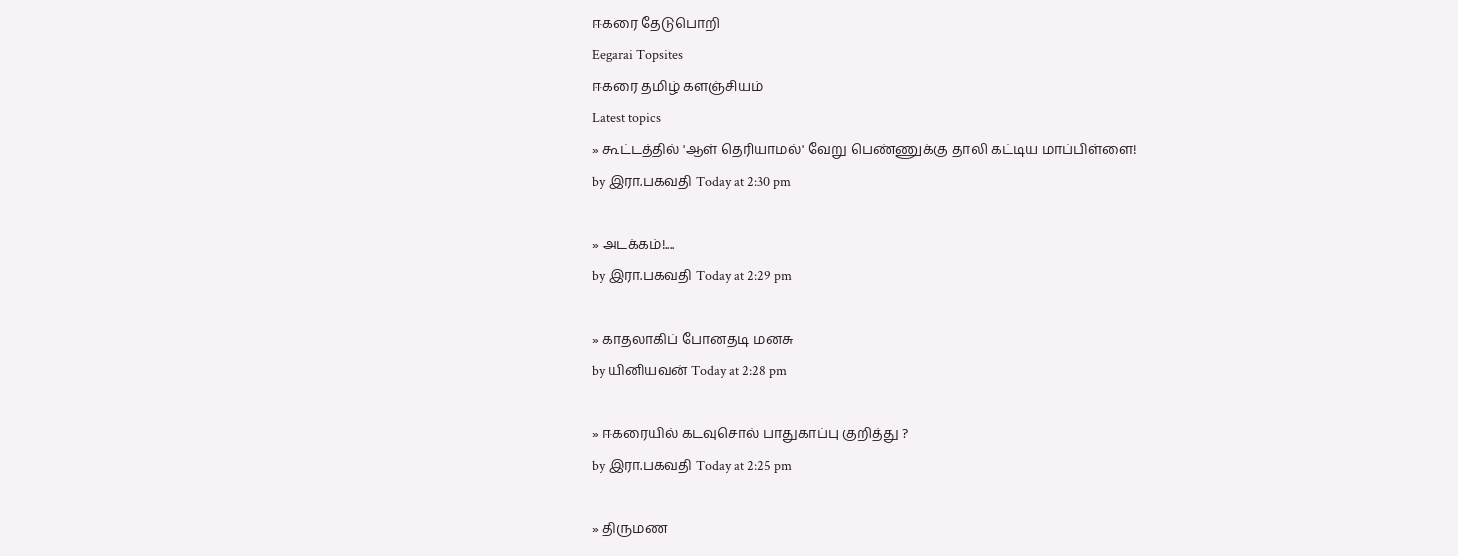ஈகரை தேடுபொறி
Eegarai Topsites
ஈகரை தமிழ் களஞ்சியம்
Latest topics
» கூட்டத்தில் 'ஆள் தெரியாமல்' வேறு பெண்ணுக்கு தாலி கட்டிய மாப்பிள்ளை!
by இரா.பகவதி Today at 2:30 pm

» அடக்கம்!....
by இரா.பகவதி Today at 2:29 pm

» காதலாகிப் போனதடி மனசு
by யினியவன் Today at 2:28 pm

» ஈகரையில் கடவுசொல் பாதுகாப்பு குறித்து ?
by இரா.பகவதி Today at 2:25 pm

» திருமண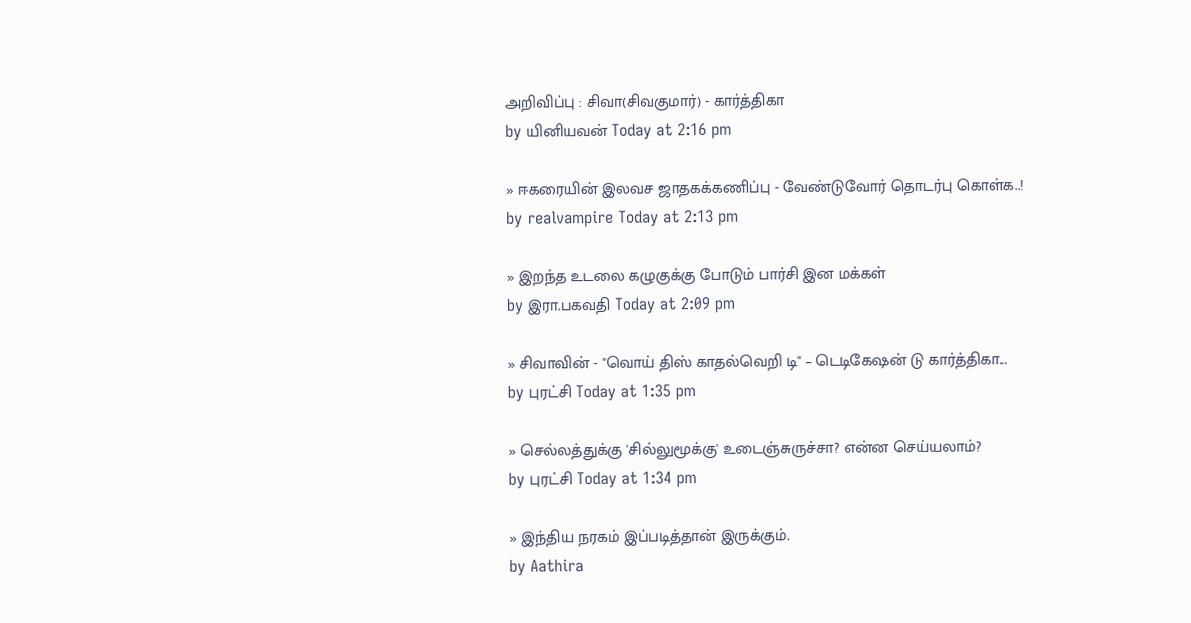அறிவிப்பு : சிவா(சிவகுமார்) - கார்த்திகா
by யினியவன் Today at 2:16 pm

» ஈகரையின் இலவச ஜாதகக்கணிப்பு - வேண்டுவோர் தொடர்பு கொள்க..!
by realvampire Today at 2:13 pm

» இறந்த உடலை கழுகுக்கு போடும் பார்சி இன மக்கள்
by இரா.பகவதி Today at 2:09 pm

» சிவாவின் - "வொய் திஸ் காதல்வெறி டி" – டெடிகேஷன் டு கார்த்திகா...
by புரட்சி Today at 1:35 pm

» செல்லத்துக்கு 'சில்லுமூக்கு' உடைஞ்சுருச்சா? என்ன செய்யலாம்?
by புரட்சி Today at 1:34 pm

» இந்திய நரகம் இப்படித்தான் இருக்கும்.
by Aathira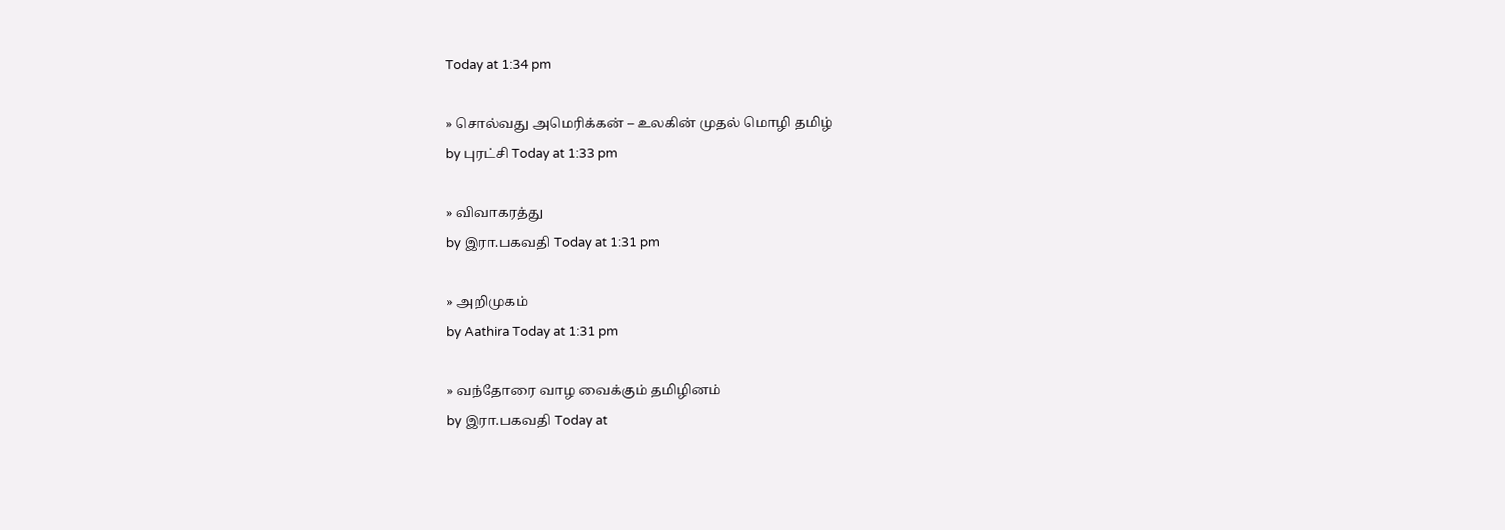Today at 1:34 pm

» சொல்வது அமெரிக்கன் – உலகின் முதல் மொழி தமிழ்
by புரட்சி Today at 1:33 pm

» விவாகரத்து
by இரா.பகவதி Today at 1:31 pm

» அறிமுகம்
by Aathira Today at 1:31 pm

» வந்தோரை வாழ வைக்கும் தமிழினம்
by இரா.பகவதி Today at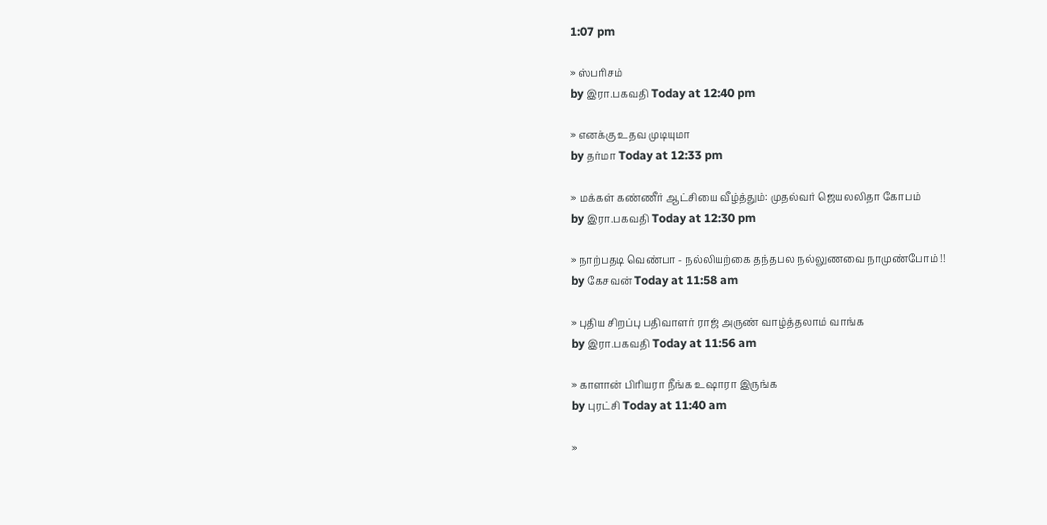1:07 pm

» ஸ்பரிசம்
by இரா.பகவதி Today at 12:40 pm

» எனக்கு உதவ முடியுமா
by தர்மா Today at 12:33 pm

» மக்கள் கண்ணீர் ஆட்சியை வீழ்த்தும்: முதல்வர் ஜெயலலிதா கோபம்
by இரா.பகவதி Today at 12:30 pm

» நாற்பதடி வெண்பா - நல்லியற்கை தந்தபல நல்லுணவை நாமுண்போம் !!
by கேசவன் Today at 11:58 am

» புதிய சிறப்பு பதிவாளர் ராஜ் அருண் வாழ்த்தலாம் வாங்க
by இரா.பகவதி Today at 11:56 am

» காளான் பிரியரா நீங்க உஷாரா இருங்க
by புரட்சி Today at 11:40 am

»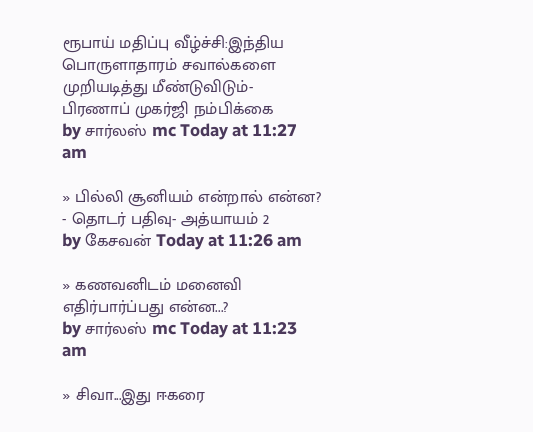ரூபாய் மதிப்பு வீழ்ச்சி:இந்திய பொருளாதாரம் சவால்களை முறியடித்து மீண்டுவிடும்- பிரணாப் முகர்ஜி நம்பிக்கை
by சார்லஸ் mc Today at 11:27 am

» பில்லி சூனியம் என்றால் என்ன? - தொடர் பதிவு- அத்யாயம் 2
by கேசவன் Today at 11:26 am

» கணவனிடம் மனைவி எதிர்பார்ப்பது என்ன...?
by சார்லஸ் mc Today at 11:23 am

» சிவா...இது ஈகரை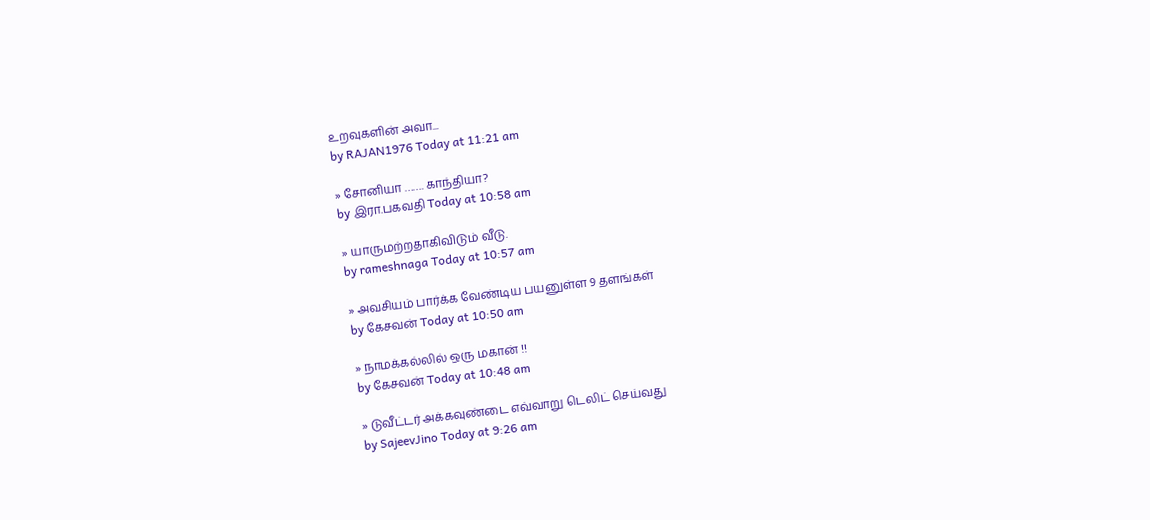உறவுகளின் அவா...
by RAJAN1976 Today at 11:21 am

» சோனியா ……. காந்தியா?
by இரா.பகவதி Today at 10:58 am

» யாருமற்றதாகிவிடும் வீடு.
by rameshnaga Today at 10:57 am

» அவசியம் பார்க்க வேண்டிய பயனுள்ள 9 தளங்கள்
by கேசவன் Today at 10:50 am

» நாமக்கல்லில் ஒரு மகான் !!
by கேசவன் Today at 10:48 am

» டுவீட்டர் அக்கவுண்டை எவ்வாறு டெலிட் செய்வது
by SajeevJino Today at 9:26 am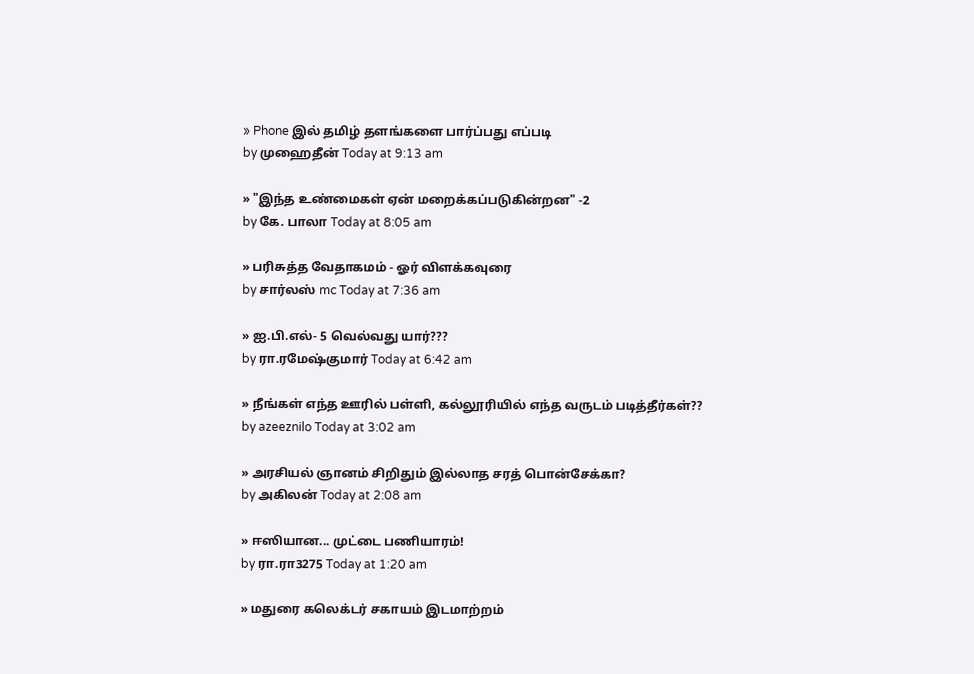» Phone இல் தமிழ் தளங்களை பார்ப்பது எப்படி
by முஹைதீன் Today at 9:13 am

» "இந்த உண்மைகள் ஏன் மறைக்கப்படுகின்றன" -2
by கே. பாலா Today at 8:05 am

» பரிசுத்த வேதாகமம் - ஓர் விளக்கவுரை
by சார்லஸ் mc Today at 7:36 am

» ஐ.பி.எல்- 5 வெல்வது யார்???
by ரா.ரமேஷ்குமார் Today at 6:42 am

» நீங்கள் எந்த ஊரில் பள்ளி, கல்லூரியில் எந்த வருடம் படித்தீர்கள்??
by azeeznilo Today at 3:02 am

» அரசியல் ஞானம் சிறிதும் இல்லாத சரத் பொன்சேக்கா?
by அகிலன் Today at 2:08 am

» ஈஸியான... முட்டை பணியாரம்!
by ரா.ரா3275 Today at 1:20 am

» மதுரை கலெக்டர் சகாயம் இடமாற்றம்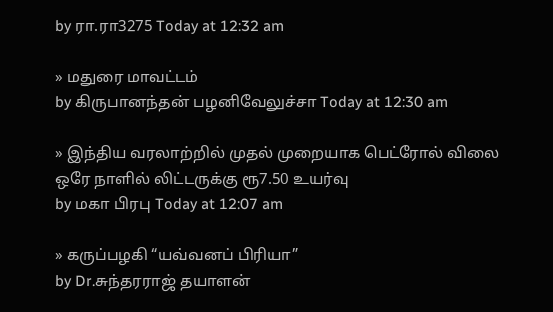by ரா.ரா3275 Today at 12:32 am

» மதுரை மாவட்டம்
by கிருபானந்தன் பழனிவேலுச்சா Today at 12:30 am

» இந்திய வரலாற்றில் முதல் முறையாக பெட்ரோல் விலை ஒரே நாளில் லிட்டருக்கு ரூ7.50 உயர்வு
by மகா பிரபு Today at 12:07 am

» கருப்பழகி “யவ்வனப் பிரியா”
by Dr.சுந்தரராஜ் தயாளன்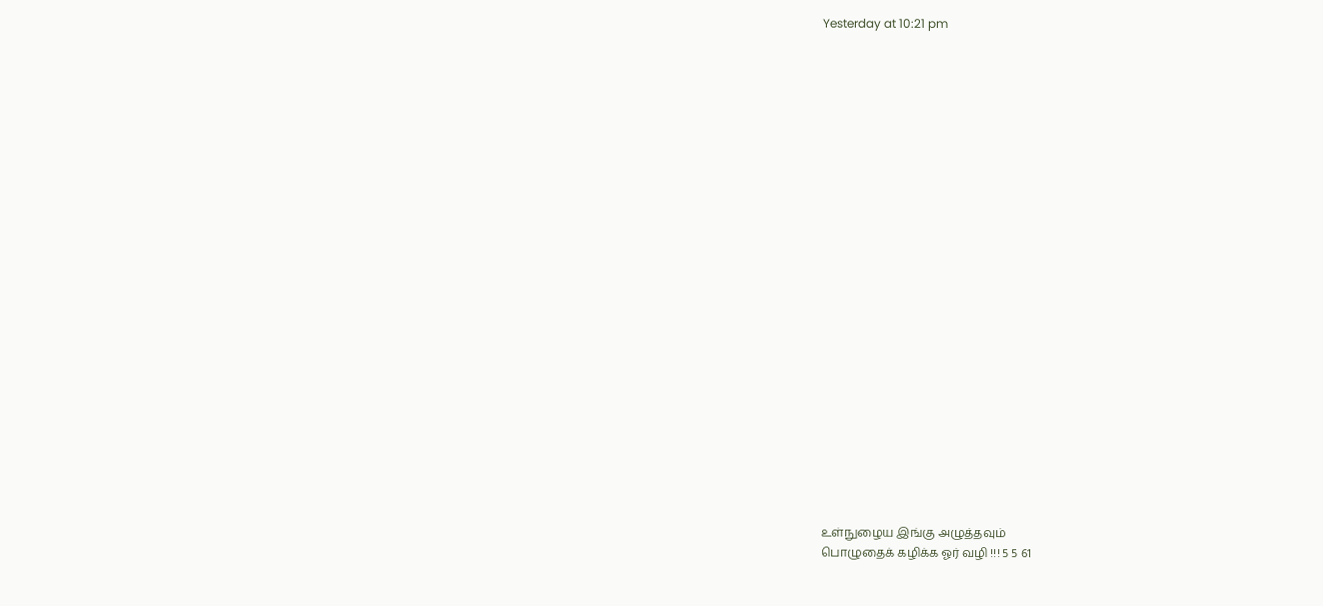Yesterday at 10:21 pm

























உள்நுழைய இங்கு அழுத்தவும்
பொழுதைக் கழிக்க ஓர் வழி !!! 5 5 61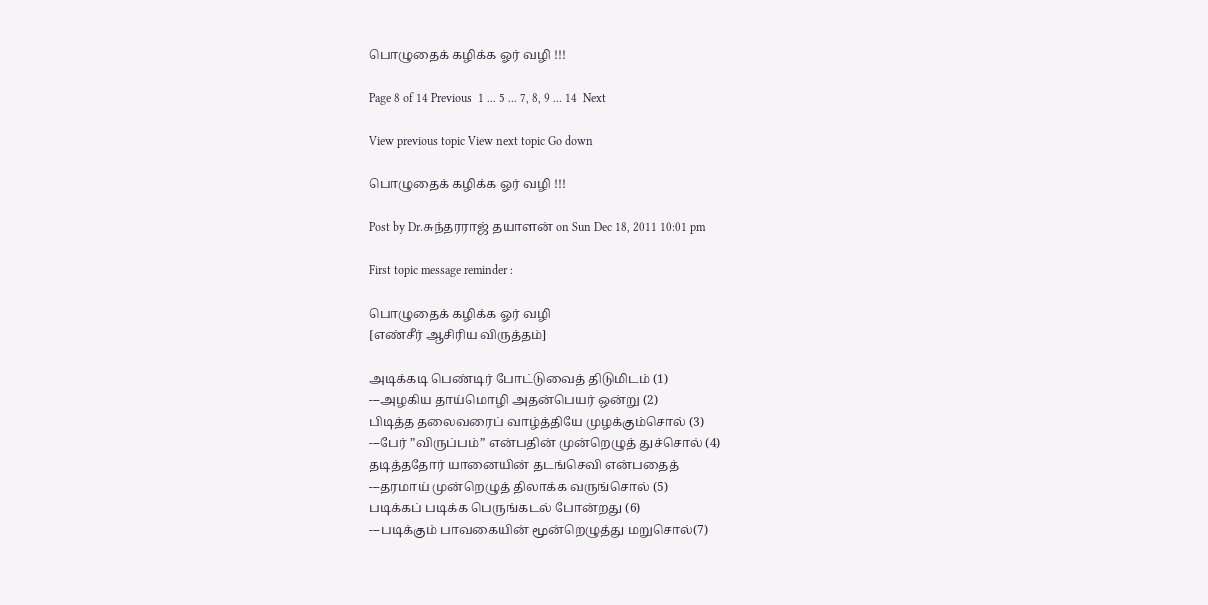பொழுதைக் கழிக்க ஓர் வழி !!!

Page 8 of 14 Previous  1 ... 5 ... 7, 8, 9 ... 14  Next

View previous topic View next topic Go down

பொழுதைக் கழிக்க ஓர் வழி !!!

Post by Dr.சுந்தரராஜ் தயாளன் on Sun Dec 18, 2011 10:01 pm

First topic message reminder :

பொழுதைக் கழிக்க ஓர் வழி
[எண்சீர் ஆசிரிய விருத்தம்]

அடிக்கடி பெண்டிர் போட்டுவைத் திடுமிடம் (1)
---அழகிய தாய்மொழி அதன்பெயர் ஒன்று (2)
பிடித்த தலைவரைப் வாழ்த்தியே முழக்கும்சொல் (3)
---பேர் ”விருப்பம்” என்பதின் முன்றெழுத் துச்சொல் (4)
தடித்ததோர் யானையின் தடங்செவி என்பதைத்
---தரமாய் முன்றெழுத் திலாக்க வருங்சொல் (5)
படிக்கப் படிக்க பெருங்கடல் போன்றது (6)
---படிக்கும் பாவகையின் மூன்றெழுத்து மறுசொல்(7)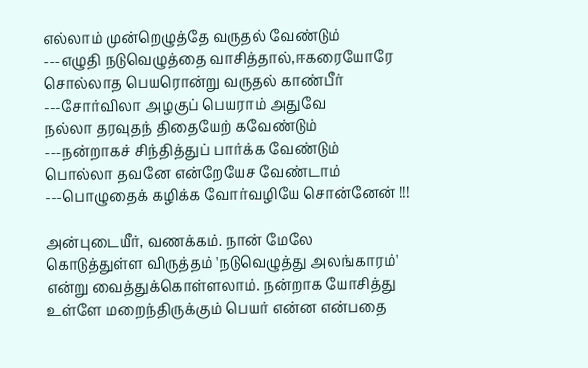எல்லாம் முன்றெழுத்தே வருதல் வேண்டும்
---எழுதி நடுவெழுத்தை வாசித்தால்,ஈகரையோரே
சொல்லாத பெயரொன்று வருதல் காண்பீர்
---சோர்விலா அழகுப் பெயராம் அதுவே
நல்லா தரவுதந் திதையேற் கவேண்டும்
---நன்றாகச் சிந்தித்துப் பார்க்க வேண்டும்
பொல்லா தவனே என்றேயேச வேண்டாம்
---பொழுதைக் கழிக்க வோர்வழியே சொன்னேன் !!!

அன்புடையீர், வணக்கம். நான் மேலே கொடுத்துள்ள விருத்தம் 'நடுவெழுத்து அலங்காரம்' என்று வைத்துக்கொள்ளலாம். நன்றாக யோசித்து உள்ளே மறைந்திருக்கும் பெயர் என்ன என்பதை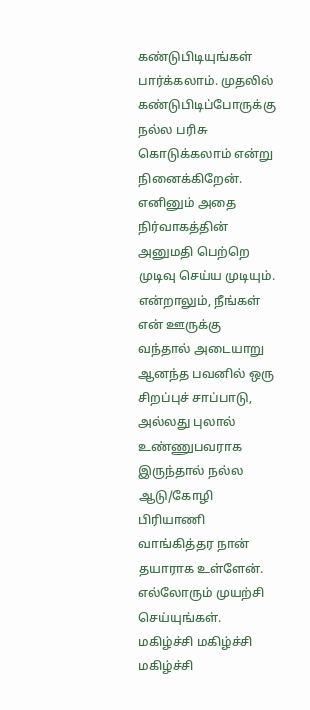கண்டுபிடியுங்கள் பார்க்கலாம். முதலில் கண்டுபிடிப்போருக்கு நல்ல பரிசு கொடுக்கலாம் என்று நினைக்கிறேன். எனினும் அதை நிர்வாகத்தின் அனுமதி பெற்றெ முடிவு செய்ய முடியும். என்றாலும், நீங்கள் என் ஊருக்கு வந்தால் அடையாறு ஆனந்த பவனில் ஒரு சிறப்புச் சாப்பாடு, அல்லது புலால் உண்ணுபவராக இருந்தால் நல்ல ஆடு/கோழி பிரியாணி வாங்கித்தர நான் தயாராக உள்ளேன். எல்லோரும் முயற்சி செய்யுங்கள். மகிழ்ச்சி மகிழ்ச்சி மகிழ்ச்சி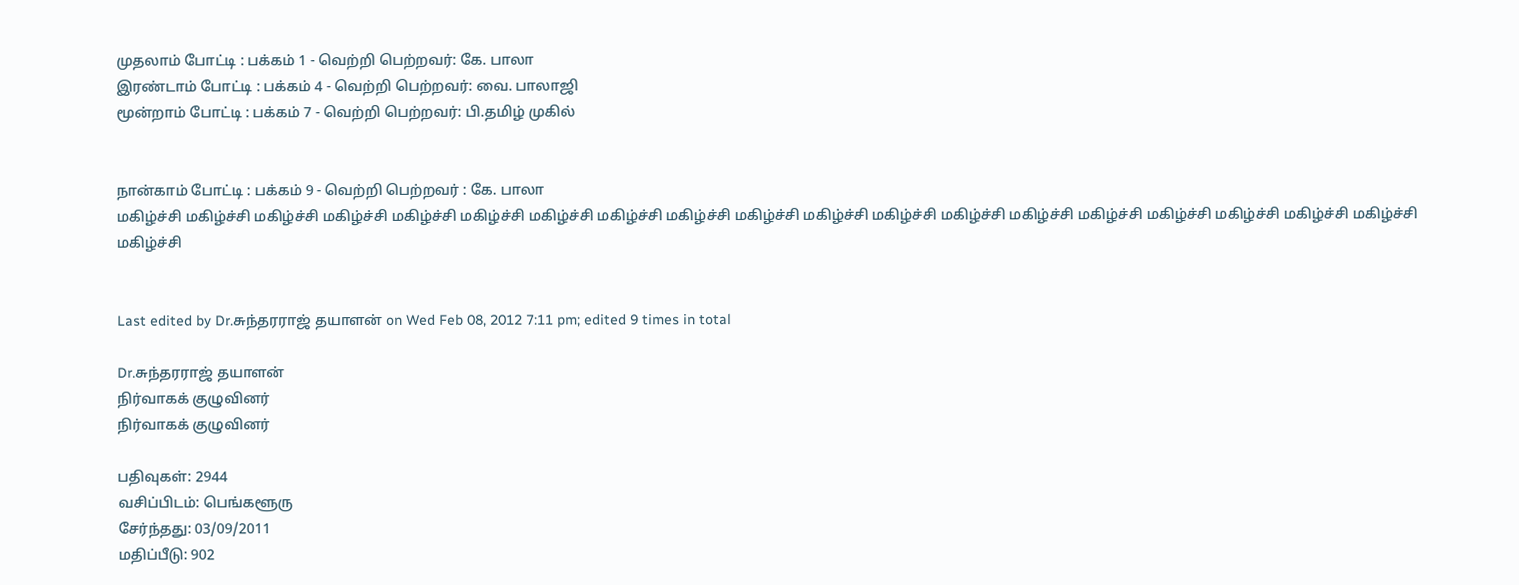முதலாம் போட்டி : பக்கம் 1 - வெற்றி பெற்றவர்: கே. பாலா
இரண்டாம் போட்டி : பக்கம் 4 - வெற்றி பெற்றவர்: வை. பாலாஜி
மூன்றாம் போட்டி : பக்கம் 7 - வெற்றி பெற்றவர்: பி.தமிழ் முகில்


நான்காம் போட்டி : பக்கம் 9 - வெற்றி பெற்றவர் : கே. பாலா
மகிழ்ச்சி மகிழ்ச்சி மகிழ்ச்சி மகிழ்ச்சி மகிழ்ச்சி மகிழ்ச்சி மகிழ்ச்சி மகிழ்ச்சி மகிழ்ச்சி மகிழ்ச்சி மகிழ்ச்சி மகிழ்ச்சி மகிழ்ச்சி மகிழ்ச்சி மகிழ்ச்சி மகிழ்ச்சி மகிழ்ச்சி மகிழ்ச்சி மகிழ்ச்சி மகிழ்ச்சி


Last edited by Dr.சுந்தரராஜ் தயாளன் on Wed Feb 08, 2012 7:11 pm; edited 9 times in total

Dr.சுந்தரராஜ் தயாளன்
நிர்வாகக் குழுவினர்
நிர்வாகக் குழுவினர்

பதிவுகள்: 2944
வசிப்பிடம்: பெங்களூரு
சேர்ந்தது: 03/09/2011
மதிப்பீடு: 902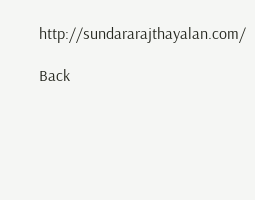http://sundararajthayalan.com/

Back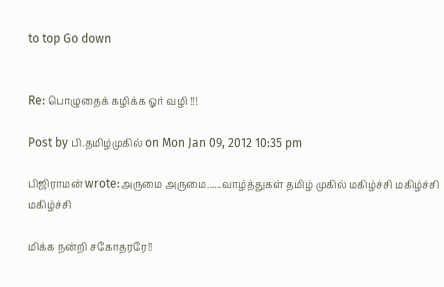to top Go down


Re: பொழுதைக் கழிக்க ஓர் வழி !!!

Post by பி.தமிழ்முகில் on Mon Jan 09, 2012 10:35 pm

பிஜிராமன் wrote:அருமை அருமை......வாழ்த்துகள் தமிழ் முகில் மகிழ்ச்சி மகிழ்ச்சி மகிழ்ச்சி

மிக்க நன்றி சகோதரரே!!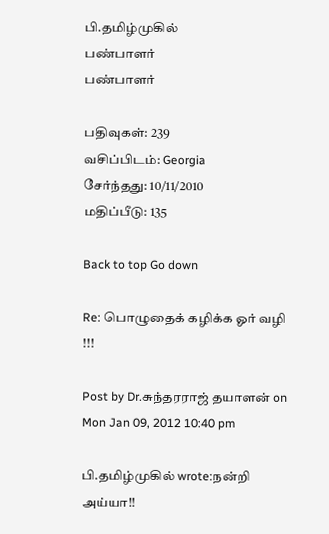பி.தமிழ்முகில்
பண்பாளர்
பண்பாளர்

பதிவுகள்: 239
வசிப்பிடம்: Georgia
சேர்ந்தது: 10/11/2010
மதிப்பீடு: 135

Back to top Go down

Re: பொழுதைக் கழிக்க ஓர் வழி !!!

Post by Dr.சுந்தரராஜ் தயாளன் on Mon Jan 09, 2012 10:40 pm

பி.தமிழ்முகில் wrote:நன்றி அய்யா!!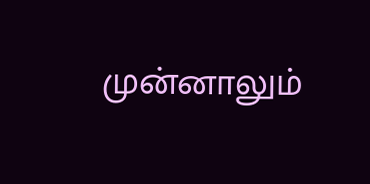முன்னாலும்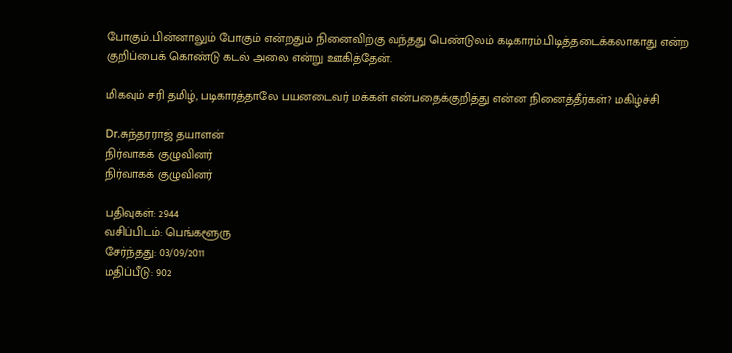போகும்..பின்னாலும் போகும் என்றதும் நினைவிற்கு வந்தது பெண்டுலம் கடிகாரம்.பிடித்தடைக்கலாகாது என்ற குறிப்பைக் கொண்டு கடல் அலை என்று ஊகித்தேன்.

மிகவும் சரி தமிழ், படிகாரத்தாலே பயனடைவர் மக்கள் என்பதைக்குறித்து என்ன நினைத்தீர்கள்? மகிழ்ச்சி

Dr.சுந்தரராஜ் தயாளன்
நிர்வாகக் குழுவினர்
நிர்வாகக் குழுவினர்

பதிவுகள்: 2944
வசிப்பிடம்: பெங்களூரு
சேர்ந்தது: 03/09/2011
மதிப்பீடு: 902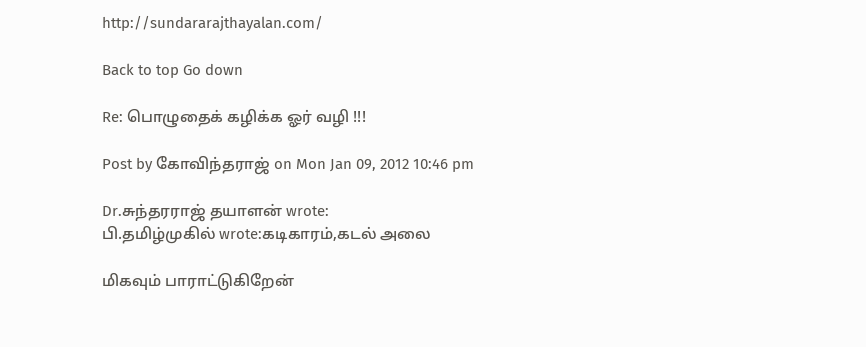http://sundararajthayalan.com/

Back to top Go down

Re: பொழுதைக் கழிக்க ஓர் வழி !!!

Post by கோவிந்தராஜ் on Mon Jan 09, 2012 10:46 pm

Dr.சுந்தரராஜ் தயாளன் wrote:
பி.தமிழ்முகில் wrote:கடிகாரம்,கடல் அலை

மிகவும் பாராட்டுகிறேன்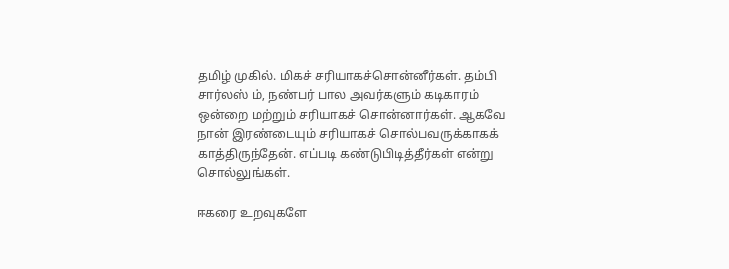தமிழ் முகில். மிகச் சரியாகச்சொன்னீர்கள். தம்பி சார்லஸ் ம், நண்பர் பால அவர்களும் கடிகாரம் ஒன்றை மற்றும் சரியாகச் சொன்னார்கள். ஆகவே நான் இரண்டையும் சரியாகச் சொல்பவருக்காகக் காத்திருந்தேன். எப்படி கண்டுபிடித்தீர்கள் என்று சொல்லுங்கள்.

ஈகரை உறவுகளே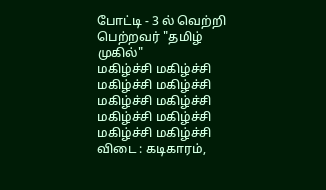போட்டி - 3 ல் வெற்றி பெற்றவர் "தமிழ் முகில்"
மகிழ்ச்சி மகிழ்ச்சி மகிழ்ச்சி மகிழ்ச்சி மகிழ்ச்சி மகிழ்ச்சி மகிழ்ச்சி மகிழ்ச்சி மகிழ்ச்சி மகிழ்ச்சி
விடை : கடிகாரம்,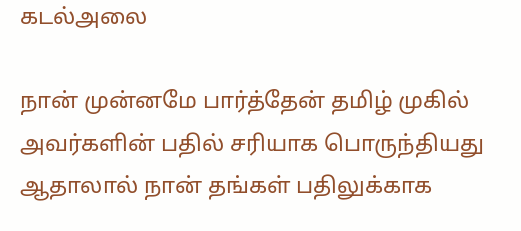கடல்அலை

நான் முன்னமே பார்த்தேன் தமிழ் முகில் அவர்களின் பதில் சரியாக பொருந்தியது ஆதாலால் நான் தங்கள் பதிலுக்காக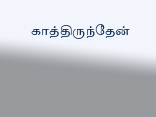காத்திருந்தேன்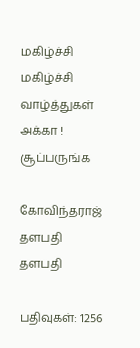மகிழ்ச்சி மகிழ்ச்சி வாழ்த்துகள் அக்கா ! சூப்பருங்க

கோவிந்தராஜ்
தளபதி
தளபதி

பதிவுகள்: 1256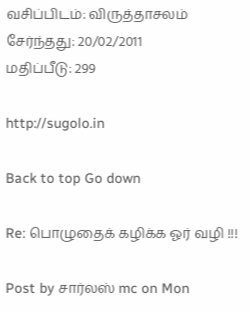வசிப்பிடம்: விருத்தாசலம்
சேர்ந்தது: 20/02/2011
மதிப்பீடு: 299

http://sugolo.in

Back to top Go down

Re: பொழுதைக் கழிக்க ஓர் வழி !!!

Post by சார்லஸ் mc on Mon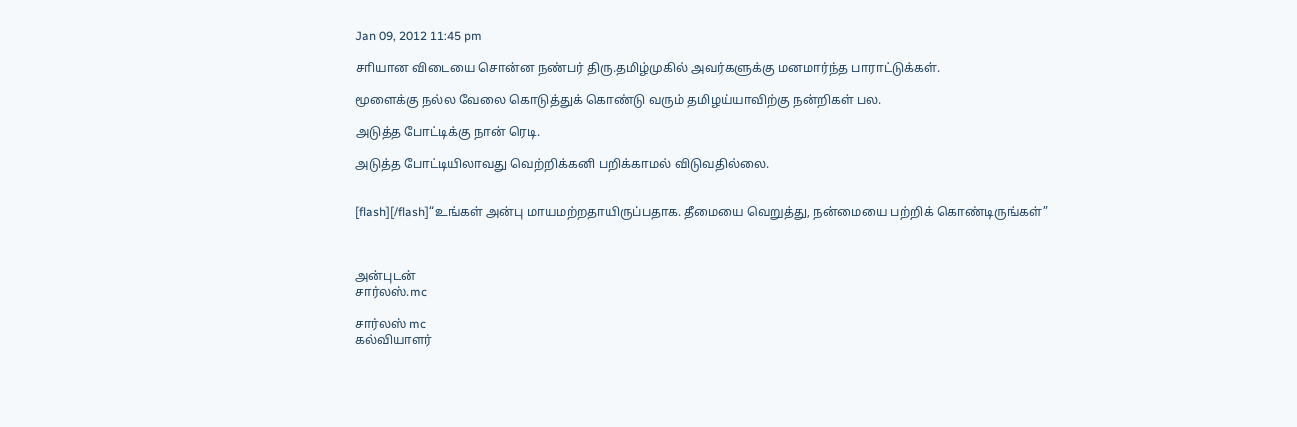Jan 09, 2012 11:45 pm

சாியான விடையை சொன்ன நண்பர் திரு.தமிழ்முகில் அவர்களுக்கு மனமார்ந்த பாராட்டுக்கள்.

மூளைக்கு நல்ல வேலை கொடுத்துக் கொண்டு வரும் தமிழய்யாவிற்கு நன்றிகள் பல.

அடுத்த போட்டிக்கு நான் ரெடி.

அடுத்த போட்டியிலாவது வெற்றிக்கனி பறிக்காமல் விடுவதில்லை.


[flash][/flash]“உங்கள் அன்பு மாயமற்றதாயிருப்பதாக. தீமையை வெறுத்து, நன்மையை பற்றிக் கொண்டிருங்கள்”



அன்புடன்
சார்லஸ்.mc

சார்லஸ் mc
கல்வியாளர்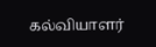கல்வியாளர்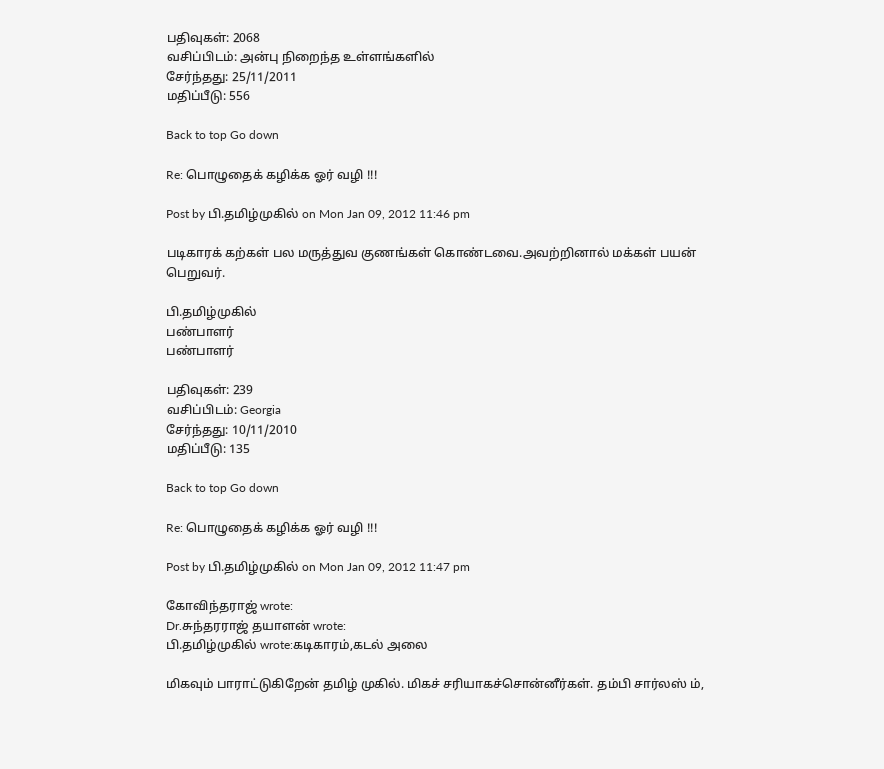பதிவுகள்: 2068
வசிப்பிடம்: அன்பு நிறைந்த உள்ளங்களில்
சேர்ந்தது: 25/11/2011
மதிப்பீடு: 556

Back to top Go down

Re: பொழுதைக் கழிக்க ஓர் வழி !!!

Post by பி.தமிழ்முகில் on Mon Jan 09, 2012 11:46 pm

படிகாரக் கற்கள் பல மருத்துவ குணங்கள் கொண்டவை.அவற்றினால் மக்கள் பயன் பெறுவர்.

பி.தமிழ்முகில்
பண்பாளர்
பண்பாளர்

பதிவுகள்: 239
வசிப்பிடம்: Georgia
சேர்ந்தது: 10/11/2010
மதிப்பீடு: 135

Back to top Go down

Re: பொழுதைக் கழிக்க ஓர் வழி !!!

Post by பி.தமிழ்முகில் on Mon Jan 09, 2012 11:47 pm

கோவிந்தராஜ் wrote:
Dr.சுந்தரராஜ் தயாளன் wrote:
பி.தமிழ்முகில் wrote:கடிகாரம்,கடல் அலை

மிகவும் பாராட்டுகிறேன் தமிழ் முகில். மிகச் சரியாகச்சொன்னீர்கள். தம்பி சார்லஸ் ம்,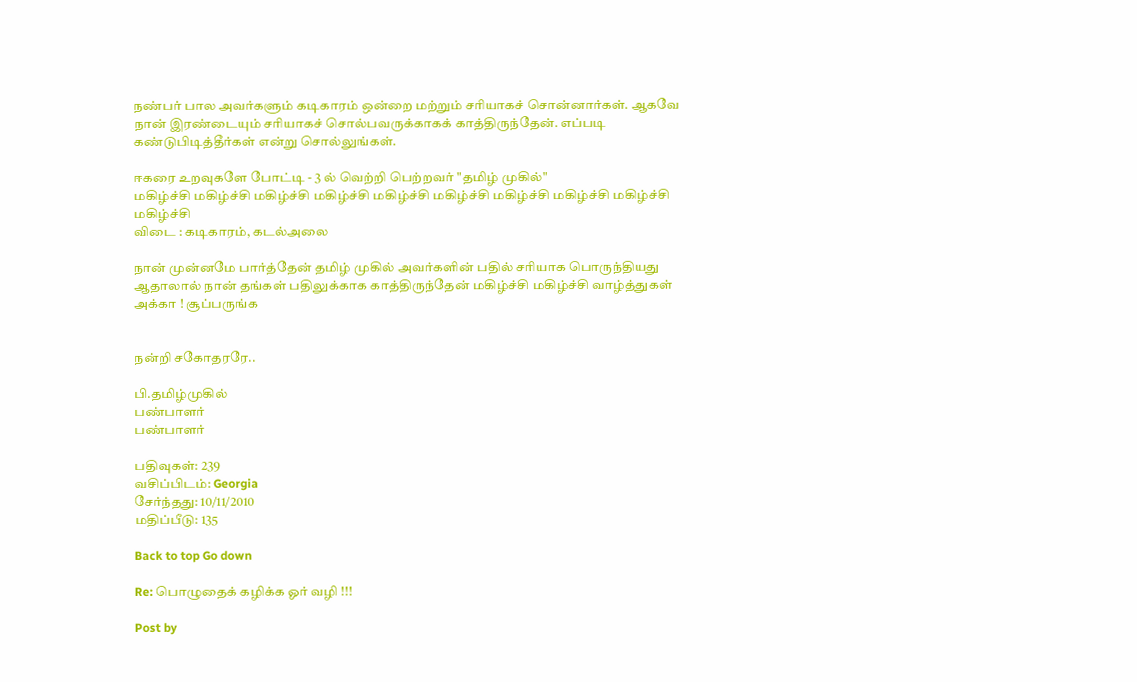நண்பர் பால அவர்களும் கடிகாரம் ஒன்றை மற்றும் சரியாகச் சொன்னார்கள். ஆகவே நான் இரண்டையும் சரியாகச் சொல்பவருக்காகக் காத்திருந்தேன். எப்படி கண்டுபிடித்தீர்கள் என்று சொல்லுங்கள்.

ஈகரை உறவுகளே போட்டி - 3 ல் வெற்றி பெற்றவர் "தமிழ் முகில்"
மகிழ்ச்சி மகிழ்ச்சி மகிழ்ச்சி மகிழ்ச்சி மகிழ்ச்சி மகிழ்ச்சி மகிழ்ச்சி மகிழ்ச்சி மகிழ்ச்சி மகிழ்ச்சி
விடை : கடிகாரம், கடல்அலை

நான் முன்னமே பார்த்தேன் தமிழ் முகில் அவர்களின் பதில் சரியாக பொருந்தியது ஆதாலால் நான் தங்கள் பதிலுக்காக காத்திருந்தேன் மகிழ்ச்சி மகிழ்ச்சி வாழ்த்துகள் அக்கா ! சூப்பருங்க


நன்றி சகோதரரே..

பி.தமிழ்முகில்
பண்பாளர்
பண்பாளர்

பதிவுகள்: 239
வசிப்பிடம்: Georgia
சேர்ந்தது: 10/11/2010
மதிப்பீடு: 135

Back to top Go down

Re: பொழுதைக் கழிக்க ஓர் வழி !!!

Post by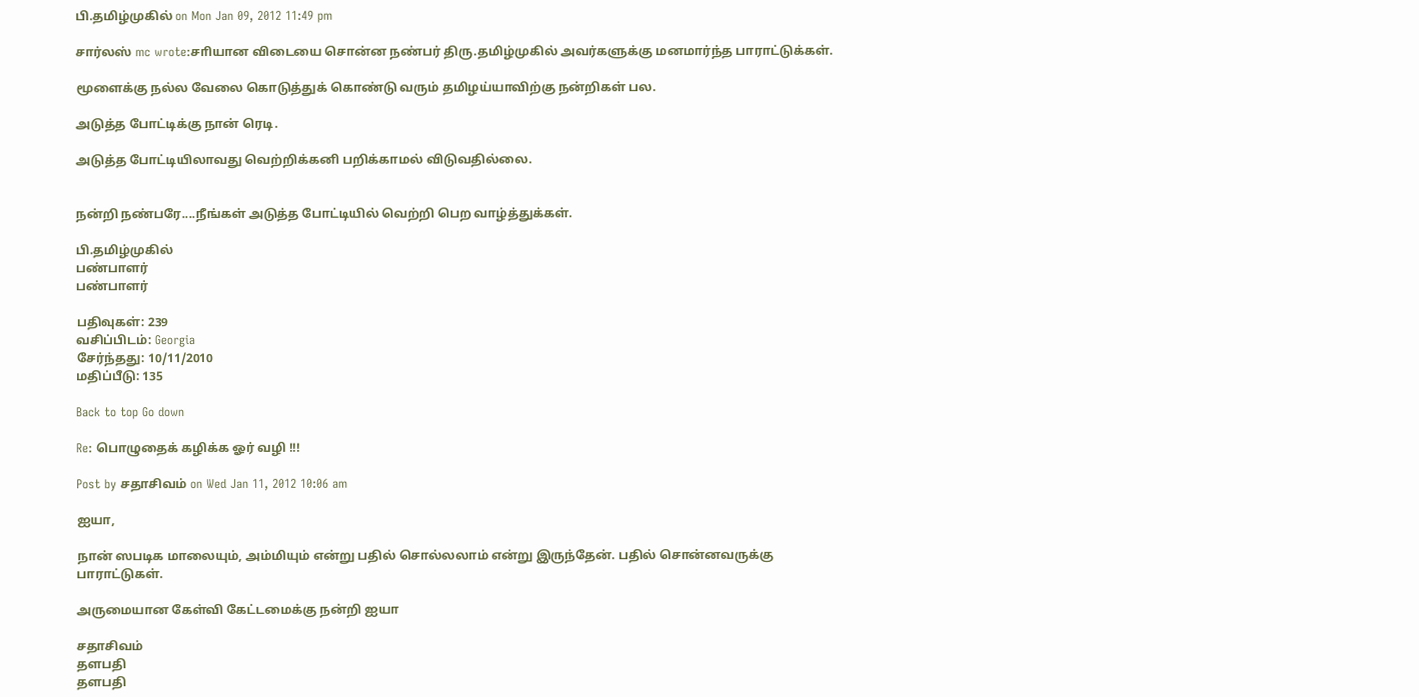பி.தமிழ்முகில் on Mon Jan 09, 2012 11:49 pm

சார்லஸ் mc wrote:சாியான விடையை சொன்ன நண்பர் திரு.தமிழ்முகில் அவர்களுக்கு மனமார்ந்த பாராட்டுக்கள்.

மூளைக்கு நல்ல வேலை கொடுத்துக் கொண்டு வரும் தமிழய்யாவிற்கு நன்றிகள் பல.

அடுத்த போட்டிக்கு நான் ரெடி.

அடுத்த போட்டியிலாவது வெற்றிக்கனி பறிக்காமல் விடுவதில்லை.


நன்றி நண்பரே....நீங்கள் அடுத்த போட்டியில் வெற்றி பெற வாழ்த்துக்கள்.

பி.தமிழ்முகில்
பண்பாளர்
பண்பாளர்

பதிவுகள்: 239
வசிப்பிடம்: Georgia
சேர்ந்தது: 10/11/2010
மதிப்பீடு: 135

Back to top Go down

Re: பொழுதைக் கழிக்க ஓர் வழி !!!

Post by சதாசிவம் on Wed Jan 11, 2012 10:06 am

ஐயா,

நான் ஸபடிக மாலையும், அம்மியும் என்று பதில் சொல்லலாம் என்று இருந்தேன். பதில் சொன்னவருக்கு பாராட்டுகள்.

அருமையான கேள்வி கேட்டமைக்கு நன்றி ஐயா

சதாசிவம்
தளபதி
தளபதி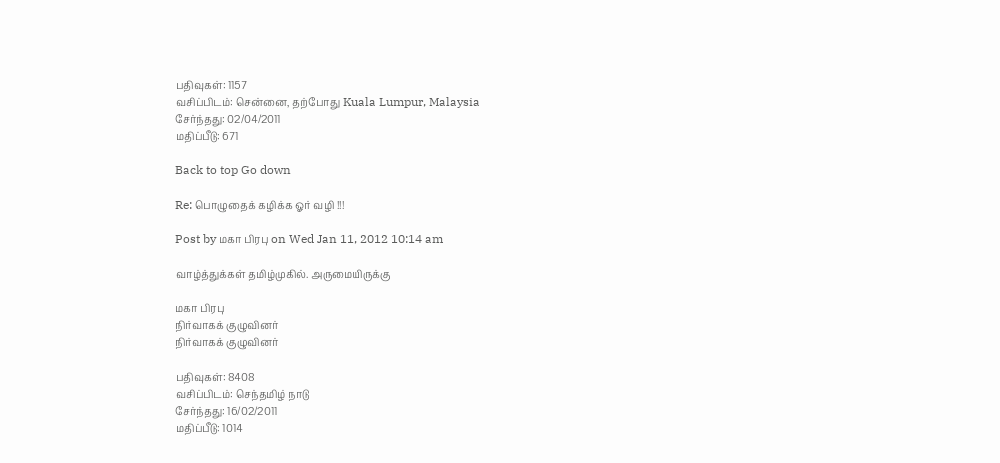பதிவுகள்: 1157
வசிப்பிடம்: சென்னை, தற்போது Kuala Lumpur, Malaysia
சேர்ந்தது: 02/04/2011
மதிப்பீடு: 671

Back to top Go down

Re: பொழுதைக் கழிக்க ஓர் வழி !!!

Post by மகா பிரபு on Wed Jan 11, 2012 10:14 am

வாழ்த்துக்கள் தமிழ்முகில். அருமையிருக்கு

மகா பிரபு
நிர்வாகக் குழுவினர்
நிர்வாகக் குழுவினர்

பதிவுகள்: 8408
வசிப்பிடம்: செந்தமிழ் நாடு
சேர்ந்தது: 16/02/2011
மதிப்பீடு: 1014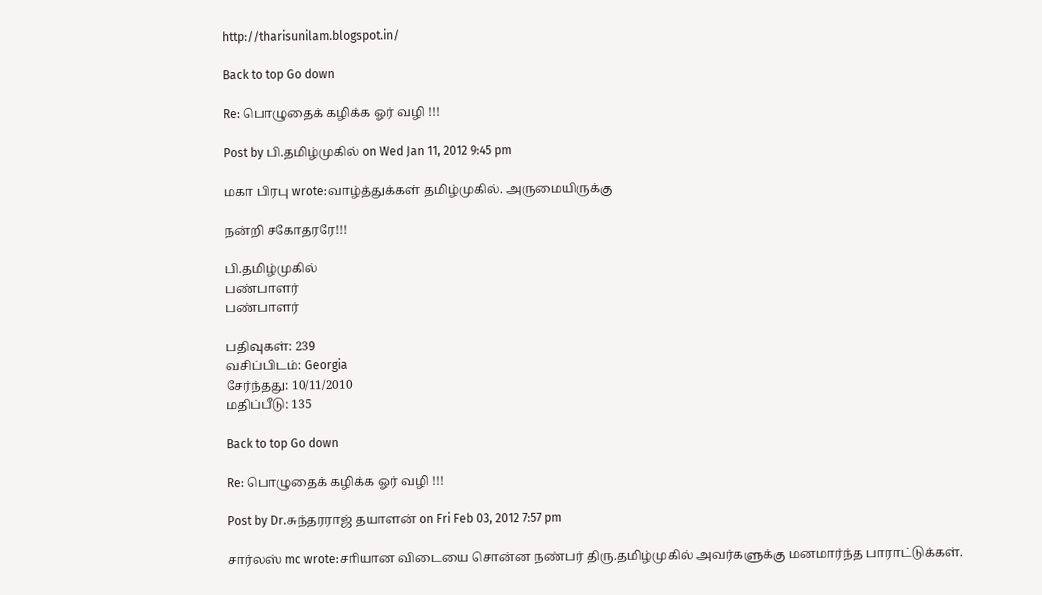http://tharisunilam.blogspot.in/

Back to top Go down

Re: பொழுதைக் கழிக்க ஓர் வழி !!!

Post by பி.தமிழ்முகில் on Wed Jan 11, 2012 9:45 pm

மகா பிரபு wrote:வாழ்த்துக்கள் தமிழ்முகில். அருமையிருக்கு

நன்றி சகோதரரே!!!

பி.தமிழ்முகில்
பண்பாளர்
பண்பாளர்

பதிவுகள்: 239
வசிப்பிடம்: Georgia
சேர்ந்தது: 10/11/2010
மதிப்பீடு: 135

Back to top Go down

Re: பொழுதைக் கழிக்க ஓர் வழி !!!

Post by Dr.சுந்தரராஜ் தயாளன் on Fri Feb 03, 2012 7:57 pm

சார்லஸ் mc wrote:சாியான விடையை சொன்ன நண்பர் திரு.தமிழ்முகில் அவர்களுக்கு மனமார்ந்த பாராட்டுக்கள்.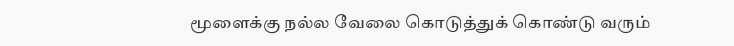மூளைக்கு நல்ல வேலை கொடுத்துக் கொண்டு வரும்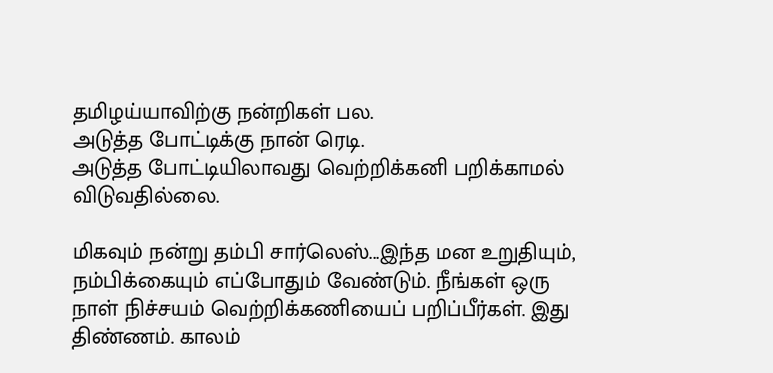தமிழய்யாவிற்கு நன்றிகள் பல.
அடுத்த போட்டிக்கு நான் ரெடி.
அடுத்த போட்டியிலாவது வெற்றிக்கனி பறிக்காமல் விடுவதில்லை.

மிகவும் நன்று தம்பி சார்லெஸ்...இந்த மன உறுதியும், நம்பிக்கையும் எப்போதும் வேண்டும். நீங்கள் ஒரு நாள் நிச்சயம் வெற்றிக்கணியைப் பறிப்பீர்கள். இது திண்ணம். காலம்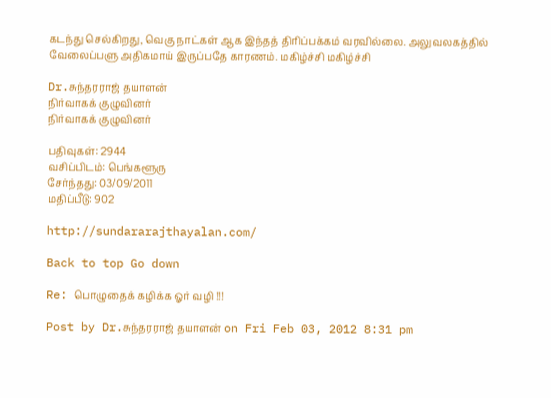கடந்து செல்கிறது, வெகு நாட்கள் ஆக இந்தத் திரிப்பக்கம் வரவில்லை. அலுவலகத்தில் வேலைப்பளு அதிகமாய் இருப்பதே காரணம். மகிழ்ச்சி மகிழ்ச்சி

Dr.சுந்தரராஜ் தயாளன்
நிர்வாகக் குழுவினர்
நிர்வாகக் குழுவினர்

பதிவுகள்: 2944
வசிப்பிடம்: பெங்களூரு
சேர்ந்தது: 03/09/2011
மதிப்பீடு: 902

http://sundararajthayalan.com/

Back to top Go down

Re: பொழுதைக் கழிக்க ஓர் வழி !!!

Post by Dr.சுந்தரராஜ் தயாளன் on Fri Feb 03, 2012 8:31 pm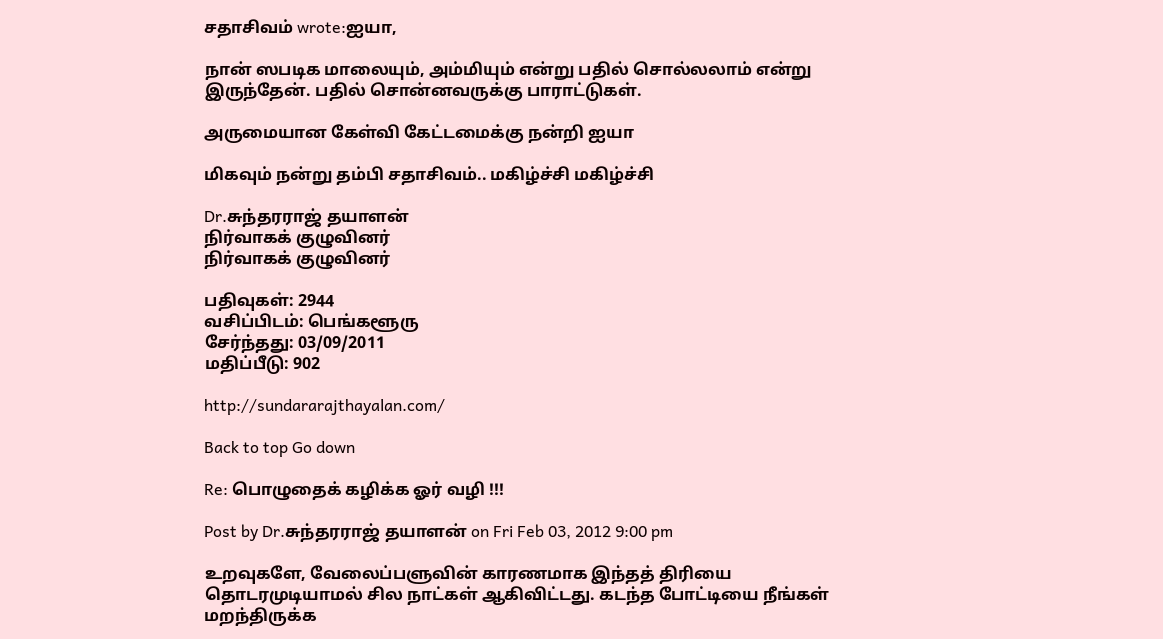சதாசிவம் wrote:ஐயா,

நான் ஸபடிக மாலையும், அம்மியும் என்று பதில் சொல்லலாம் என்று இருந்தேன். பதில் சொன்னவருக்கு பாராட்டுகள்.

அருமையான கேள்வி கேட்டமைக்கு நன்றி ஐயா

மிகவும் நன்று தம்பி சதாசிவம்.. மகிழ்ச்சி மகிழ்ச்சி

Dr.சுந்தரராஜ் தயாளன்
நிர்வாகக் குழுவினர்
நிர்வாகக் குழுவினர்

பதிவுகள்: 2944
வசிப்பிடம்: பெங்களூரு
சேர்ந்தது: 03/09/2011
மதிப்பீடு: 902

http://sundararajthayalan.com/

Back to top Go down

Re: பொழுதைக் கழிக்க ஓர் வழி !!!

Post by Dr.சுந்தரராஜ் தயாளன் on Fri Feb 03, 2012 9:00 pm

உறவுகளே, வேலைப்பளுவின் காரணமாக இந்தத் திரியை தொடரமுடியாமல் சில நாட்கள் ஆகிவிட்டது. கடந்த போட்டியை நீங்கள் மறந்திருக்க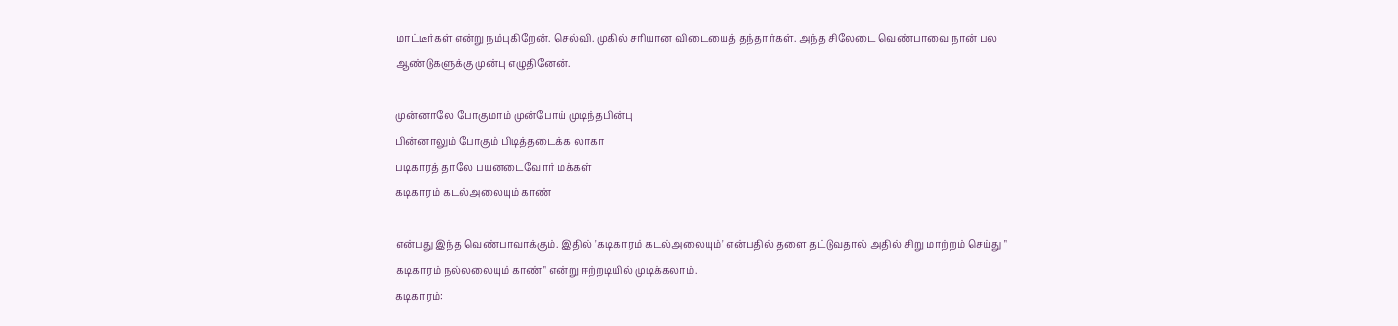மாட்டீர்கள் என்று நம்புகிறேன். செல்வி. முகில் சரியான விடையைத் தந்தார்கள். அந்த சிலேடை வெண்பாவை நான் பல ஆண்டுகளுக்கு முன்பு எழுதினேன்.

முன்னாலே போகுமாம் முன்போய் முடிந்தபின்பு
பின்னாலும் போகும் பிடித்தடைக்க லாகா
படிகாரத் தாலே பயனடைவோர் மக்கள்
கடிகாரம் கடல்அலையும் காண்

என்பது இந்த வெண்பாவாக்கும். இதில் 'கடிகாரம் கடல்அலையும்' என்பதில் தளை தட்டுவதால் அதில் சிறு மாற்றம் செய்து " கடிகாரம் நல்லலையும் காண்" என்று ஈற்றடியில் முடிக்கலாம்.
கடிகாரம்: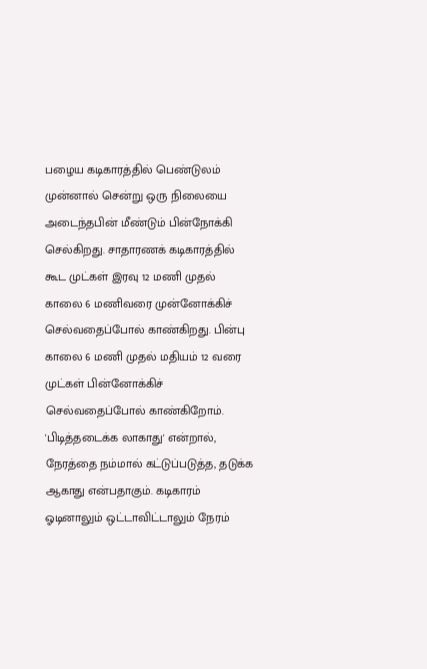பழைய கடிகாரத்தில் பெண்டுலம் முன்னால் சென்று ஒரு நிலையை அடைந்தபின் மீண்டும் பின்நோக்கி செல்கிறது. சாதாரணக் கடிகாரத்தில் கூட முட்கள் இரவு 12 மணி முதல் காலை 6 மணிவரை முன்னோக்கிச் செல்வதைப்போல் காண்கிறது. பின்பு காலை 6 மணி முதல் மதியம் 12 வரை முட்கள் பின்னோக்கிச் செல்வதைப்போல் காண்கிறோம். 'பிடித்தடைக்க லாகாது' என்றால், நேரத்தை நம்மால் கட்டுப்படுத்த, தடுக்க ஆகாது என்பதாகும். கடிகாரம் ஓடினாலும் ஒட்டாவிட்டாலும் நேரம்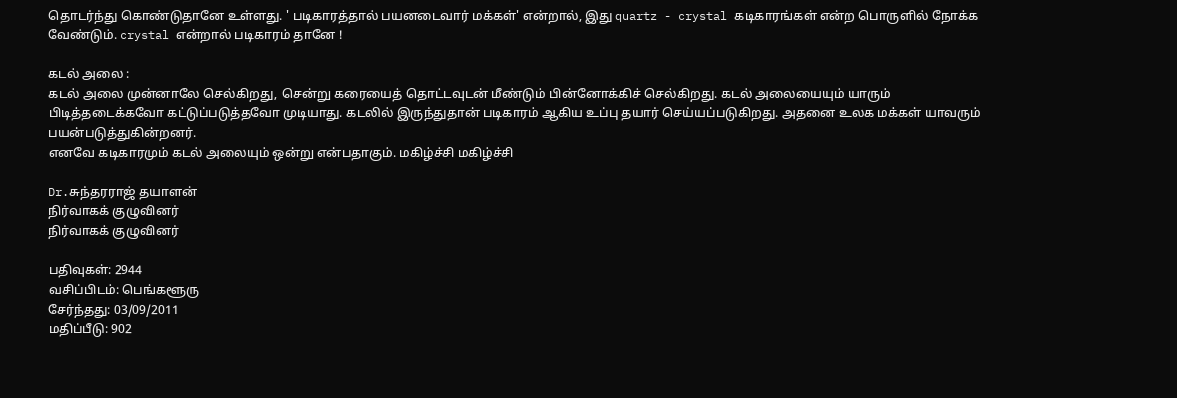தொடர்ந்து கொண்டுதானே உள்ளது. ' படிகாரத்தால் பயனடைவார் மக்கள்' என்றால், இது quartz - crystal கடிகாரங்கள் என்ற பொருளில் நோக்க வேண்டும். crystal என்றால் படிகாரம் தானே !

கடல் அலை :
கடல் அலை முன்னாலே செல்கிறது, சென்று கரையைத் தொட்டவுடன் மீண்டும் பின்னோக்கிச் செல்கிறது. கடல் அலையையும் யாரும் பிடித்தடைக்கவோ கட்டுப்படுத்தவோ முடியாது. கடலில் இருந்துதான் படிகாரம் ஆகிய உப்பு தயார் செய்யப்படுகிறது. அதனை உலக மக்கள் யாவரும் பயன்படுத்துகின்றனர்.
எனவே கடிகாரமும் கடல் அலையும் ஒன்று என்பதாகும். மகிழ்ச்சி மகிழ்ச்சி

Dr.சுந்தரராஜ் தயாளன்
நிர்வாகக் குழுவினர்
நிர்வாகக் குழுவினர்

பதிவுகள்: 2944
வசிப்பிடம்: பெங்களூரு
சேர்ந்தது: 03/09/2011
மதிப்பீடு: 902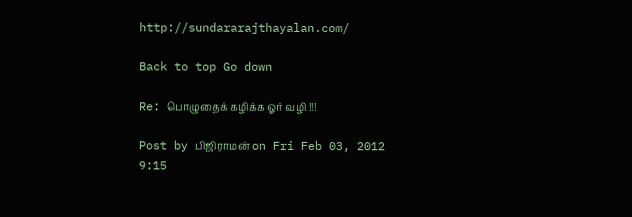http://sundararajthayalan.com/

Back to top Go down

Re: பொழுதைக் கழிக்க ஓர் வழி !!!

Post by பிஜிராமன் on Fri Feb 03, 2012 9:15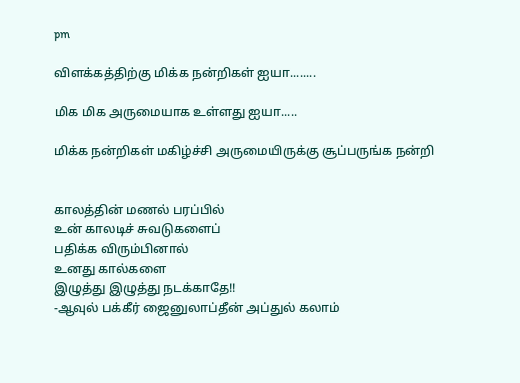pm

விளக்கத்திற்கு மிக்க நன்றிகள் ஐயா........

மிக மிக அருமையாக உள்ளது ஐயா.....

மிக்க நன்றிகள் மகிழ்ச்சி அருமையிருக்கு சூப்பருங்க நன்றி


காலத்தின் மணல் பரப்பில்
உன் காலடிச் சுவடுகளைப்
பதிக்க விரும்பினால்
உனது கால்களை
இழுத்து இழுத்து நடக்காதே!!
-ஆவுல் பக்கீர் ஜைனுலாப்தீன் அப்துல் கலாம்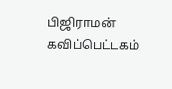பிஜிராமன் கவிப்பெட்டகம்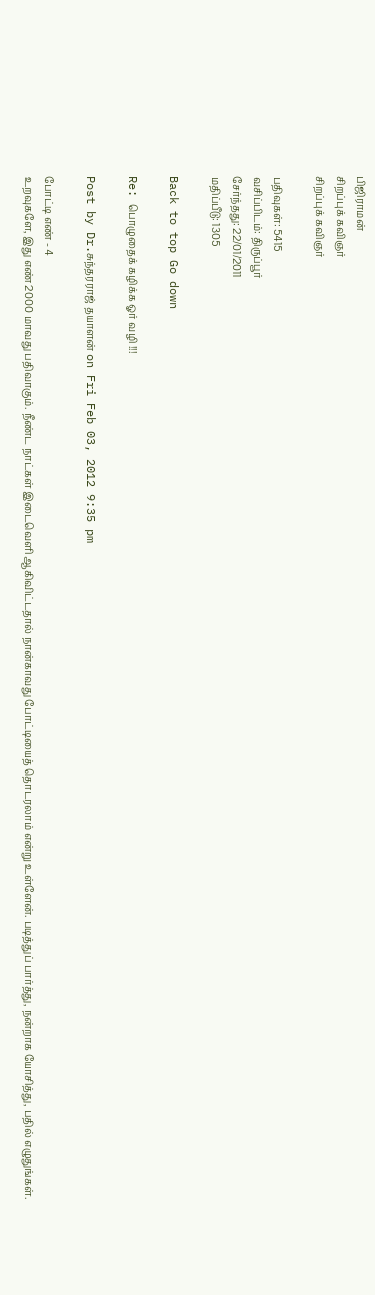பிஜிராமன்
சிறப்புக் கவிஞர்
சிறப்புக் கவிஞர்

பதிவுகள்: 5415
வசிப்பிடம்: திருப்பூர்
சேர்ந்தது: 22/01/2011
மதிப்பீடு: 1305

Back to top Go down

Re: பொழுதைக் கழிக்க ஓர் வழி !!!

Post by Dr.சுந்தரராஜ் தயாளன் on Fri Feb 03, 2012 9:35 pm

போட்டி எண் - 4
உறவுகளே, இது எண் 2000 மாவது பதிவாகும். நீண்ட நாட்கள் இடைவெளி ஆகிவிட்டதால் நான்காவது போட்டியைத் தொடரலாம் என்று உள்ளேன். படித்துப் பார்த்து, நன்றாக யோசித்து, பதில் எழுதுங்கள்.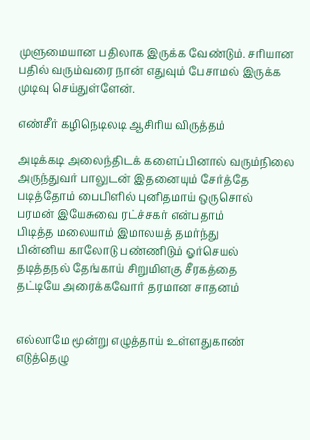முளுமையான பதிலாக இருக்க வேண்டும். சரியான பதில் வரும்வரை நான் எதுவும் பேசாமல் இருக்க முடிவு செய்துள்ளேன்.

எண்சீர் கழிநெடிலடி ஆசிரிய விருத்தம்

அடிக்கடி அலைந்திடக் களைப்பினால் வரும்நிலை
அருந்துவர் பாலுடன் இதனையும் சேர்த்தே
படித்தோம் பைபிளில் புனிதமாய் ஒருசொல்
பரமன் இயேசுவை ரட்ச்சகர் என்பதாம்
பிடித்த மலையாம் இமாலயத் தமர்ந்து
பின்னிய காலோடு பண்ணிடும் ஓர்செயல்
தடித்தநல் தேங்காய் சிறுமிளகு சீரகத்தை
தட்டியே அரைக்கவோர் தரமான சாதனம்


எல்லாமே மூன்று எழுத்தாய் உள்ளதுகாண்
எடுத்தெழு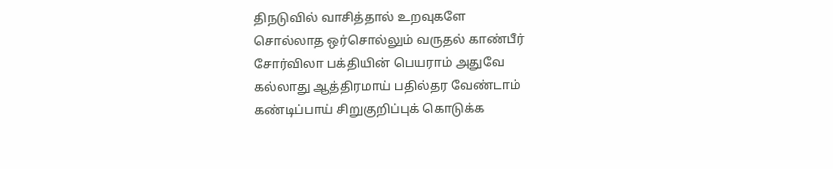திநடுவில் வாசித்தால் உறவுகளே
சொல்லாத ஒர்சொல்லும் வருதல் காண்பீர்
சோர்விலா பக்தியின் பெயராம் அதுவே
கல்லாது ஆத்திரமாய் பதில்தர வேண்டாம்
கண்டிப்பாய் சிறுகுறிப்புக் கொடுக்க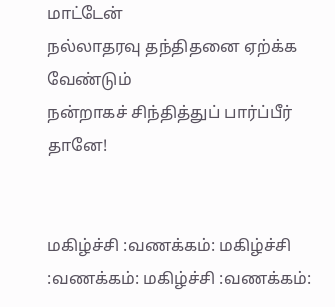மாட்டேன்
நல்லாதரவு தந்திதனை ஏற்க்க வேண்டும்
நன்றாகச் சிந்தித்துப் பார்ப்பீர் தானே!


மகிழ்ச்சி :வணக்கம்: மகிழ்ச்சி :வணக்கம்: மகிழ்ச்சி :வணக்கம்: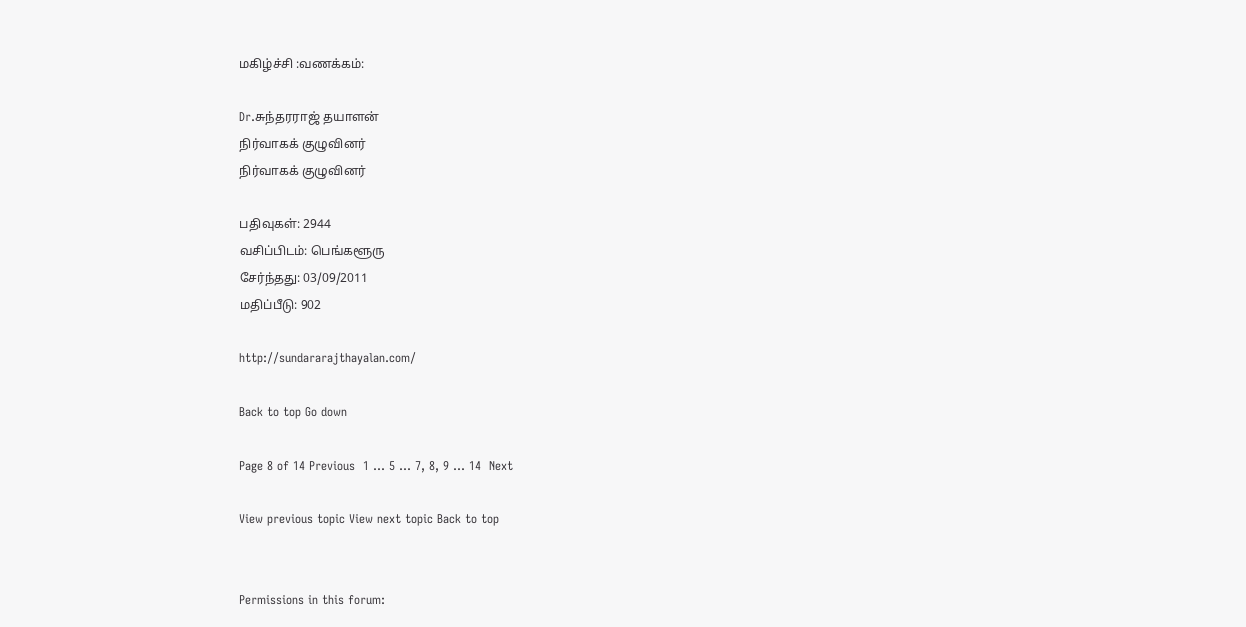மகிழ்ச்சி :வணக்கம்:

Dr.சுந்தரராஜ் தயாளன்
நிர்வாகக் குழுவினர்
நிர்வாகக் குழுவினர்

பதிவுகள்: 2944
வசிப்பிடம்: பெங்களூரு
சேர்ந்தது: 03/09/2011
மதிப்பீடு: 902

http://sundararajthayalan.com/

Back to top Go down

Page 8 of 14 Previous  1 ... 5 ... 7, 8, 9 ... 14  Next

View previous topic View next topic Back to top


Permissions in this forum: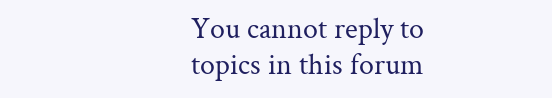You cannot reply to topics in this forum